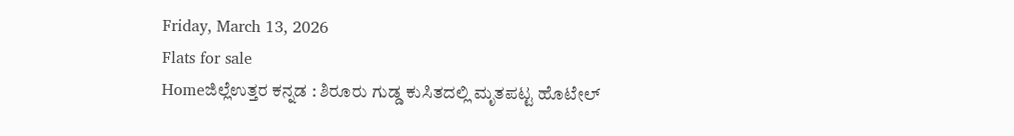Friday, March 13, 2026
Flats for sale
Homeಜಿಲ್ಲೆಉತ್ತರ ಕನ್ನಡ : ಶಿರೂರು ಗುಡ್ಡ ಕುಸಿತದಲ್ಲಿ ಮೃತಪಟ್ಟ ಹೊಟೇಲ್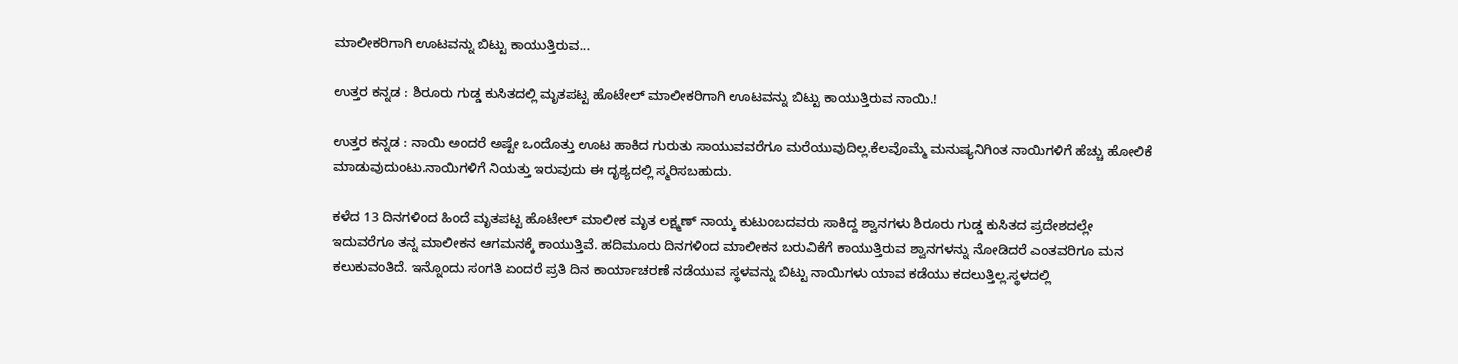ಮಾಲೀಕರಿಗಾಗಿ ಊಟವನ್ನು ಬಿಟ್ಟು ಕಾಯುತ್ತಿರುವ...

ಉತ್ತರ ಕನ್ನಡ : ಶಿರೂರು ಗುಡ್ಡ ಕುಸಿತದಲ್ಲಿ ಮೃತಪಟ್ಟ ಹೊಟೇಲ್ ಮಾಲೀಕರಿಗಾಗಿ ಊಟವನ್ನು ಬಿಟ್ಟು ಕಾಯುತ್ತಿರುವ ನಾಯಿ.!

ಉತ್ತರ ಕನ್ನಡ : ನಾಯಿ ಅಂದರೆ ಅಷ್ಟೇ ಒಂದೊತ್ತು ಊಟ ಹಾಕಿದ ಗುರುತು ಸಾಯುವವರೆಗೂ ಮರೆಯುವುದಿಲ್ಲ.ಕೆಲವೊಮ್ಮೆ ಮನುಷ್ಯನಿಗಿಂತ ನಾಯಿಗಳಿಗೆ ಹೆಚ್ಚು ಹೋಲಿಕೆ ಮಾಡುವುದುಂಟು.ನಾಯಿಗಳಿಗೆ ನಿಯತ್ತು ಇರುವುದು ಈ ದೃಶ್ಯದಲ್ಲಿ ಸ್ಮರಿಸಬಹುದು.

ಕಳೆದ 13 ದಿನಗಳಿಂದ ಹಿಂದೆ ಮೃತಪಟ್ಟ ಹೊಟೇಲ್ ಮಾಲೀಕ ಮೃತ ಲಕ್ಷ್ಮಣ್ ನಾಯ್ಕ ಕುಟುಂಬದವರು ಸಾಕಿದ್ದ ಶ್ವಾನಗಳು ಶಿರೂರು ಗುಡ್ಡ ಕುಸಿತದ ಪ್ರದೇಶದಲ್ಲೇ ಇದುವರೆಗೂ ತನ್ನ ಮಾಲೀಕನ ಆಗಮನಕ್ಕೆ ಕಾಯುತ್ತಿವೆ. ಹದಿಮೂರು ದಿನಗಳಿಂದ ಮಾಲೀಕನ ಬರುವಿಕೆಗೆ ಕಾಯುತ್ತಿರುವ ಶ್ವಾನಗಳನ್ನು ನೋಡಿದರೆ ಎಂತವರಿಗೂ ಮನ ಕಲುಕುವಂತಿದೆ. ಇನ್ನೊಂದು ಸಂಗತಿ ಏಂದರೆ ಪ್ರತಿ ದಿನ ಕಾರ್ಯಾಚರಣೆ ನಡೆಯುವ ಸ್ಥಳವನ್ನು ಬಿಟ್ಟು ನಾಯಿಗಳು ಯಾವ ಕಡೆಯು ಕದಲುತ್ತಿಲ್ಲ.ಸ್ಥಳದಲ್ಲಿ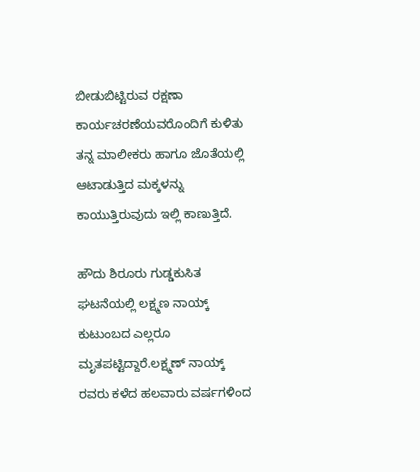ಬೀಡುಬಿಟ್ಟಿರುವ ರಕ್ಷಣಾ ಕಾರ್ಯಚರಣೆಯವರೊಂದಿಗೆ ಕುಳಿತು ತನ್ನ ಮಾಲೀಕರು ಹಾಗೂ ಜೊತೆಯಲ್ಲಿ ಆಟಾಡುತ್ತಿದ ಮಕ್ಕಳನ್ನು ಕಾಯುತ್ತಿರುವುದು ಇಲ್ಲಿ ಕಾಣುತ್ತಿದೆ.

ಹೌದು ಶಿರೂರು ಗುಡ್ಡಕುಸಿತ ಘಟನೆಯಲ್ಲಿ ಲಕ್ಷ್ಮಣ ನಾಯ್ಕ್ ಕುಟುಂಬದ ಎಲ್ಲರೂ ಮೃತಪಟ್ಟಿದ್ದಾರೆ.ಲಕ್ಷ್ಮಣ್ ನಾಯ್ಕ್ ರವರು ಕಳೆದ ಹಲವಾರು ವರ್ಷಗಳಿಂದ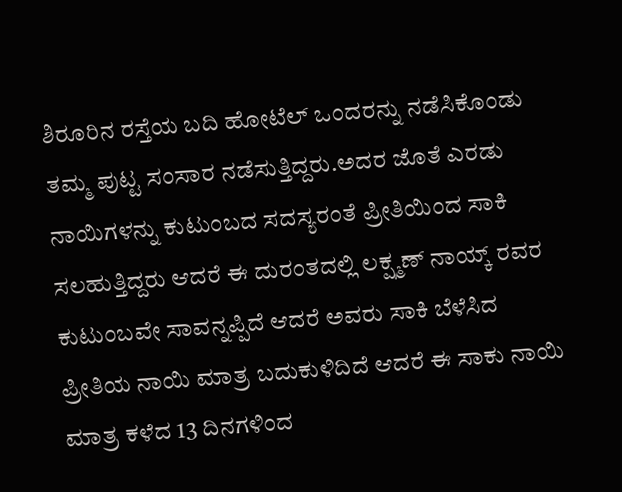ಶಿರೂರಿನ ರಸ್ತೆಯ ಬದಿ ಹೋಟೆಲ್ ಒಂದರನ್ನು ನಡೆಸಿಕೊಂಡು ತಮ್ಮ ಪುಟ್ಟ ಸಂಸಾರ ನಡೆಸುತ್ತಿದ್ದರು.ಅದರ ಜೊತೆ ಎರಡು ನಾಯಿಗಳನ್ನು ಕುಟುಂಬದ ಸದಸ್ಯರಂತೆ ಪ್ರೀತಿಯಿಂದ ಸಾಕಿ ಸಲಹುತ್ತಿದ್ದರು ಆದರೆ ಈ ದುರಂತದಲ್ಲಿ ಲಕ್ಷ್ಮಣ್ ನಾಯ್ಕ್ ರವರ ಕುಟುಂಬವೇ ಸಾವನ್ನಪ್ಪಿದೆ ಆದರೆ ಅವರು ಸಾಕಿ ಬೆಳೆಸಿದ ಪ್ರೀತಿಯ ನಾಯಿ ಮಾತ್ರ ಬದುಕುಳಿದಿದೆ ಆದರೆ ಈ ಸಾಕು ನಾಯಿ ಮಾತ್ರ ಕಳೆದ 13 ದಿನಗಳಿಂದ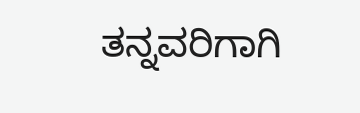ತನ್ನವರಿಗಾಗಿ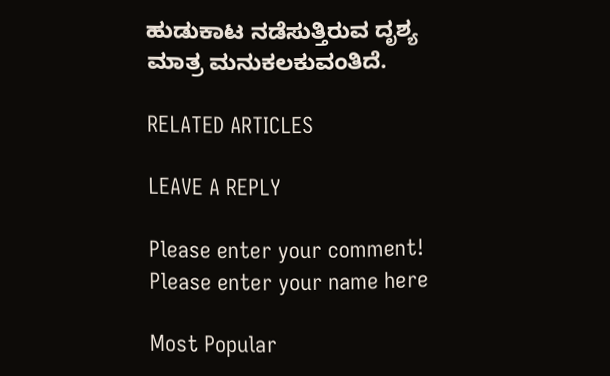ಹುಡುಕಾಟ ನಡೆಸುತ್ತಿರುವ ದೃಶ್ಯ ಮಾತ್ರ ಮನುಕಲಕುವಂತಿದೆ.

RELATED ARTICLES

LEAVE A REPLY

Please enter your comment!
Please enter your name here

Most Popular